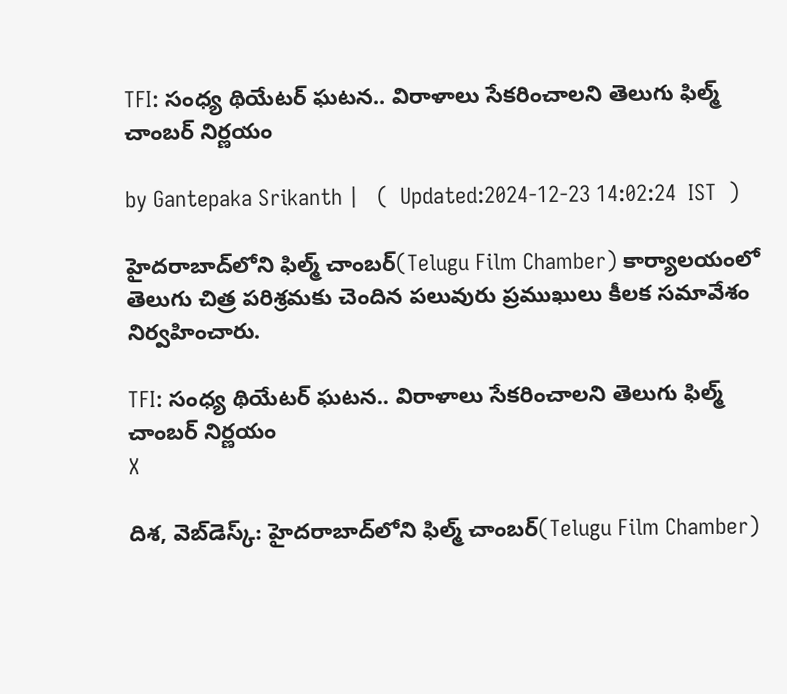TFI: సంధ్య థియేటర్ ఘటన.. విరాళాలు సేకరించాలని తెలుగు ఫిల్మ్ చాంబర్ నిర్ణయం

by Gantepaka Srikanth |   (  Updated:2024-12-23 14:02:24  IST  )

హైదరాబాద్‌లోని ఫిల్మ్ చాంబర్(Telugu Film Chamber) కార్యాలయంలో తెలుగు చిత్ర పరిశ్రమకు చెందిన పలువురు ప్రముఖులు కీలక సమావేశం నిర్వహించారు.

TFI: సంధ్య థియేటర్ ఘటన.. విరాళాలు సేకరించాలని తెలుగు ఫిల్మ్ చాంబర్ నిర్ణయం
X

దిశ, వెబ్‌డెస్క్: హైదరాబాద్‌లోని ఫిల్మ్ చాంబర్(Telugu Film Chamber)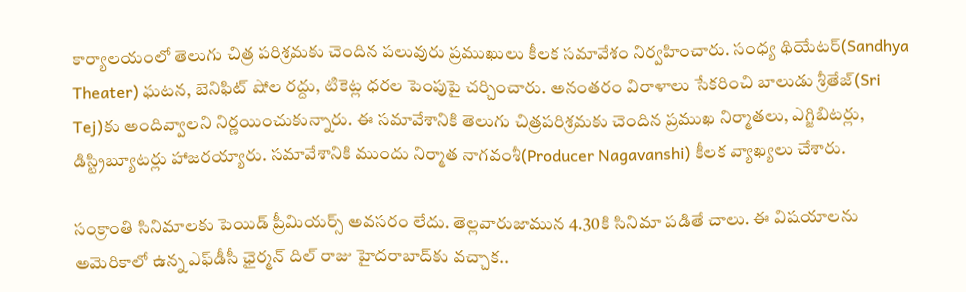కార్యాలయంలో తెలుగు చిత్ర పరిశ్రమకు చెందిన పలువురు ప్రముఖులు కీలక సమావేశం నిర్వహించారు. సంధ్య థియేటర్(Sandhya Theater) ఘటన, బెనిఫిట్ షోల రద్దు, టికెట్ల ధరల పెంపుపై చర్చించారు. అనంతరం విరాళాలు సేకరించి బాలుడు శ్రీతేజ్‌(Sri Tej)కు అందివ్వాలని నిర్ణయించుకున్నారు. ఈ సమావేశానికి తెలుగు చిత్రపరిశ్రమకు చెందిన ప్రముఖ నిర్మాతలు, ఎగ్జిబిటర్లు, డిస్ట్రిబ్యూటర్లు హాజరయ్యారు. సమావేశానికి ముందు నిర్మాత నాగవంశీ(Producer Nagavanshi) కీలక వ్యాఖ్యలు చేశారు.

సంక్రాంతి సినిమాలకు పెయిడ్‌ ప్రీమియర్స్ అవసరం లేదు. తెల్లవారుజామున 4.30కి సినిమా పడితే చాలు. ఈ విషయాలను అమెరికాలో ఉన్న ఎఫ్‌డీసీ ఛైర్మన్ దిల్ రాజు హైదరాబాద్‌కు వచ్చాక..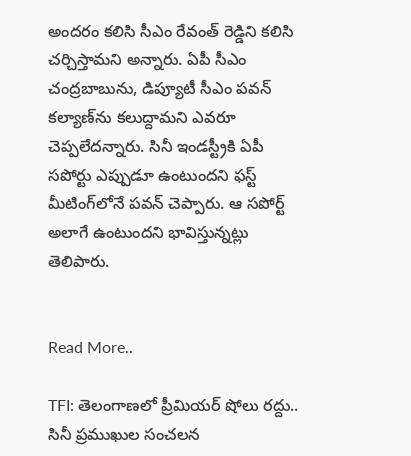అందరం కలిసి సీఎం రేవంత్ రెడ్డిని కలిసి చర్చిస్తామని అన్నారు. ఏపీ సీఎం చంద్రబాబును, డిప్యూటీ సీఎం పవన్ క‌ల్యాణ్‌ను కలుద్దామని ఎవరూ చెప్పలేదన్నారు. సినీ ఇండ‌స్ట్రీకి ఏపీ స‌పోర్టు ఎప్పుడూ ఉంటుంద‌ని ఫ‌స్ట్‌ మీటింగ్‌లోనే ప‌వ‌న్ చెప్పారు. ఆ సపోర్ట్ అలాగే ఉంటుందని భావిస్తున్నట్లు తెలిపారు.


Read More..

TFI: తెలంగాణలో ప్రీమియర్ షోలు రద్దు.. సినీ ప్రముఖుల సంచలన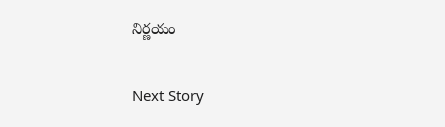నిర్ణయం

Next Story